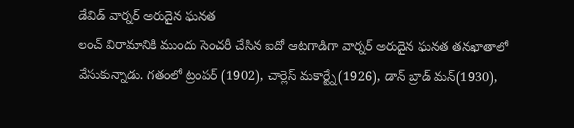డేవిడ్ వార్నర్ అరుదైన ఘనత
లంచ్ విరామానికి ముందు సెంచరీ చేసిన ఐదో ఆటగాడిగా వార్నర్ అరుదైన ఘనత తనఖాతాలో వేసుకున్నాడు. గతంలో ట్రంపర్ (1902), చార్లెస్ మకార్ట్నే(1926), డాన్ బ్రాడ్ మన్(1930),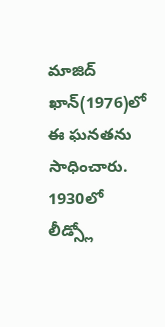మాజిద్ ఖాన్(1976)లో ఈ ఘనతను సాధించారు. 1930లో లీడ్స్లో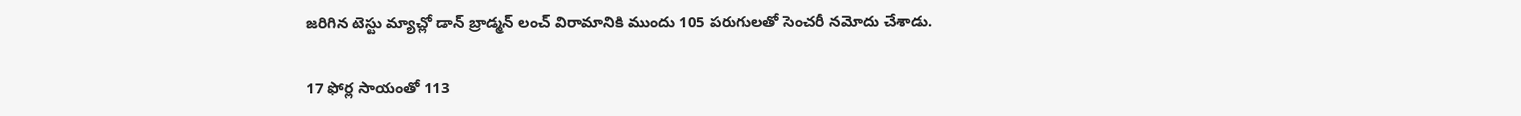జరిగిన టెస్టు మ్యాచ్లో డాన్ బ్రాడ్మన్ లంచ్ విరామానికి ముందు 105 పరుగులతో సెంచరీ నమోదు చేశాడు.

17 ఫోర్ల సాయంతో 113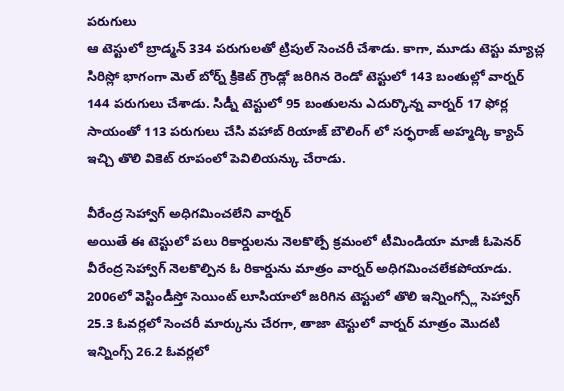పరుగులు
ఆ టెస్టులో బ్రాడ్మన్ 334 పరుగులతో ట్రిపుల్ సెంచరీ చేశాడు. కాగా, మూడు టెస్టు మ్యాచ్ల సిరిస్లో భాగంగా మెల్ బోర్న్ క్రికెట్ గ్రౌండ్లో జరిగిన రెండో టెస్టులో 143 బంతుల్లో వార్నర్ 144 పరుగులు చేశాడు. సిడ్నీ టెస్టులో 95 బంతులను ఎదుర్కొన్న వార్నర్ 17 ఫోర్ల సాయంతో 113 పరుగులు చేసి వహాబ్ రియాజ్ బౌలింగ్ లో సర్ఫరాజ్ అహ్మద్కి క్యాచ్ ఇచ్చి తొలి వికెట్ రూపంలో పెవిలియన్కు చేరాడు.

వీరేంద్ర సెహ్వాగ్ అధిగమించలేని వార్నర్
అయితే ఈ టెస్టులో పలు రికార్డులను నెలకొల్పే క్రమంలో టీమిండియా మాజీ ఓపెనర్ వీరేంద్ర సెహ్వాగ్ నెలకొల్పిన ఓ రికార్డును మాత్రం వార్నర్ అధిగమించలేకపోయాడు. 2006లో వెస్టిండీస్తో సెయింట్ లూసియాలో జరిగిన టెస్టులో తొలి ఇన్నింగ్స్లో సెహ్వాగ్ 25.3 ఓవర్లలో సెంచరీ మార్కును చేరగా, తాజా టెస్టులో వార్నర్ మాత్రం మొదటి ఇన్నింగ్స్ 26.2 ఓవర్లలో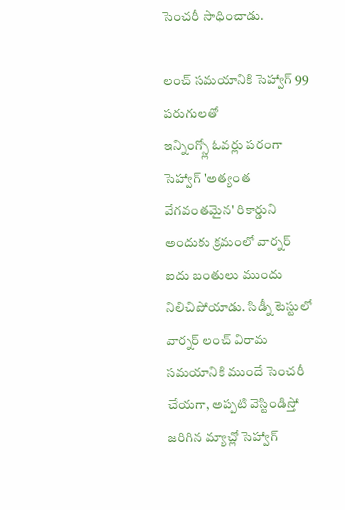సెంచరీ సాధించాడు.

లంచ్ సమయానికి సెహ్వాగ్ 99 పరుగులతో
ఇన్నింగ్స్లో ఓవర్లు పరంగా సెహ్వాగ్ 'అత్యంత వేగవంతమైన' రికార్డుని అందుకు క్రమంలో వార్నర్ ఐదు బంతులు ముందు నిలిచిపోయాడు. సిడ్నీ టెస్టులో వార్నర్ లంచ్ విరామ సమయానికి ముందే సెంచరీ చేయగా, అప్పటి వెస్టిండిస్తో జరిగిన మ్యాచ్లో సెహ్వాగ్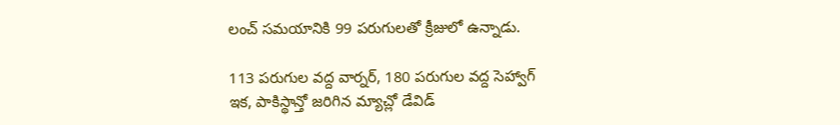లంచ్ సమయానికి 99 పరుగులతో క్రీజులో ఉన్నాడు.

113 పరుగుల వద్ద వార్నర్, 180 పరుగుల వద్ద సెహ్వాగ్
ఇక, పాకిస్థాన్తో జరిగిన మ్యాచ్లో డేవిడ్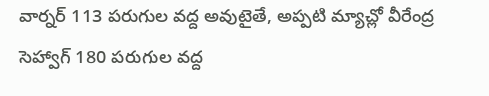వార్నర్ 113 పరుగుల వద్ద అవుటైతే, అప్పటి మ్యాచ్లో వీరేంద్ర సెహ్వాగ్ 180 పరుగుల వద్ద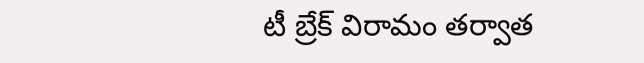టీ బ్రేక్ విరామం తర్వాత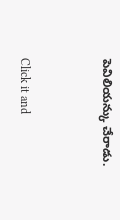పెవిలియన్కు చేరాడు.


Click it and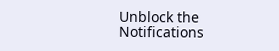Unblock the Notifications